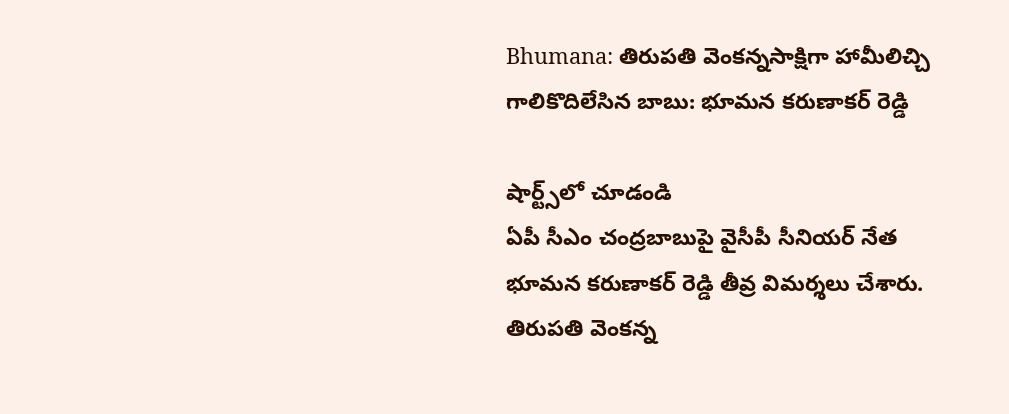Bhumana: తిరుపతి వెంకన్నసాక్షిగా హామీలిచ్చి గాలికొదిలేసిన బాబు: భూమన కరుణాకర్ రెడ్డి

షార్ట్స్‌లో చూడండి
ఏపీ సీఎం చంద్రబాబుపై వైసీపీ సీనియర్ నేత భూమన కరుణాకర్ రెడ్డి తీవ్ర విమర్శలు చేశారు. తిరుపతి వెంకన్న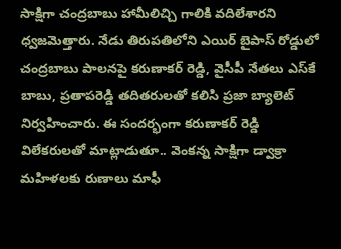సాక్షిగా చంద్రబాబు హామీలిచ్చి గాలికి వదిలేశారని ధ్వజమెత్తారు. నేడు తిరుపతిలోని ఎయిర్ బైపాస్ రోడ్డులో చంద్రబాబు పాలనపై కరుణాకర్ రెడ్డి, వైసీపీ నేతలు ఎస్‌కే బాబు, ప్రతాపరెడ్డి తదితరులతో కలిసి ప్రజా బ్యాలెట్ నిర్వహించారు. ఈ సందర్భంగా కరుణాకర్ రెడ్డి విలేకరులతో మాట్లాడుతూ.. వెంకన్న సాక్షిగా డ్వాక్రా మహిళలకు రుణాలు మాఫీ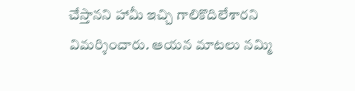చేస్తానని హామీ ఇచ్చి గాలికొదిలేశారని విమర్శించారు. ఆయన మాటలు నమ్మి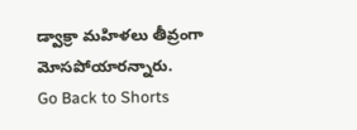డ్వాక్రా మహిళలు తీవ్రంగా మోసపోయారన్నారు.
Go Back to Shorts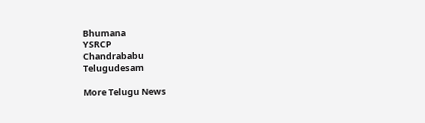Bhumana
YSRCP
Chandrababu
Telugudesam

More Telugu News